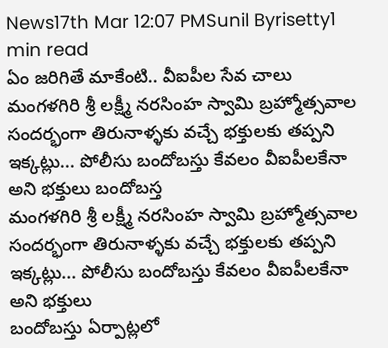News17th Mar 12:07 PMSunil Byrisetty1 min read
ఏం జరిగితే మాకేంటి.. వీఐపీల సేవ చాలు
మంగళగిరి శ్రీ లక్ష్మీ నరసింహ స్వామి బ్రహ్మోత్సవాల సందర్భంగా తిరునాళ్ళకు వచ్చే భక్తులకు తప్పని ఇక్కట్లు... పోలీసు బందోబస్తు కేవలం వీఐపీలకేనా అని భక్తులు బందోబస్త
మంగళగిరి శ్రీ లక్ష్మీ నరసింహ స్వామి బ్రహ్మోత్సవాల సందర్భంగా తిరునాళ్ళకు వచ్చే భక్తులకు తప్పని ఇక్కట్లు... పోలీసు బందోబస్తు కేవలం వీఐపీలకేనా అని భక్తులు
బందోబస్తు ఏర్పాట్లలో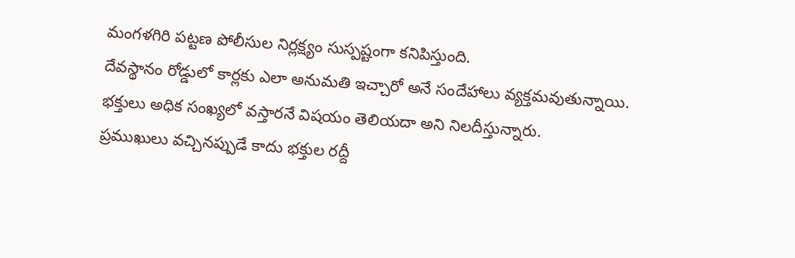మంగళగిరి పట్టణ పోలీసుల నిర్లక్ష్యం సుస్పష్టంగా కనిపిస్తుంది.
దేవస్థానం రోడ్డులో కార్లకు ఎలా అనుమతి ఇచ్చారో అనే సందేహాలు వ్యక్తమవుతున్నాయి.
భక్తులు అధిక సంఖ్యలో వస్తారనే విషయం తెలియదా అని నిలదీస్తున్నారు.
ప్రముఖులు వచ్చినప్పుడే కాదు భక్తుల రద్దీ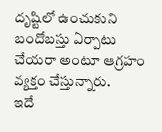దృష్టిలో ఉంచుకుని బందోబస్తు ఏర్పాటు చేయరా అంటూ ఆగ్రహం వ్యక్తం చేస్తున్నారు.
ఇదే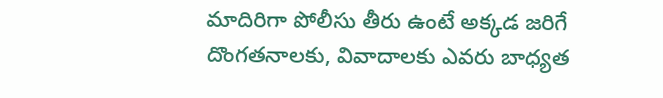మాదిరిగా పోలీసు తీరు ఉంటే అక్కడ జరిగే దొంగతనాలకు, వివాదాలకు ఎవరు బాధ్యత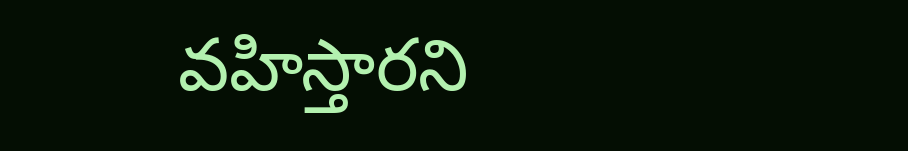వహిస్తారని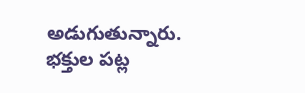అడుగుతున్నారు.
భక్తుల పట్ల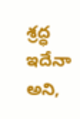శ్రద్ధ ఇదేనా అని,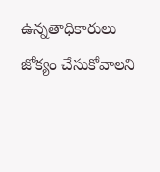ఉన్నతాధికారులు జోక్యం చేసుకోవాలని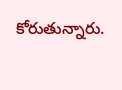కోరుతున్నారు.